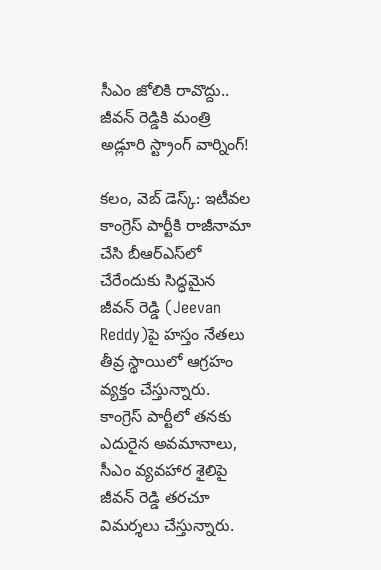సీఎం జోలికి రావొద్దు.. జీవ‌న్ రెడ్డికి మంత్రి అడ్లూరి స్ట్రాంగ్ వార్నింగ్‌!

క‌లం, వెబ్ డెస్క్‌: ఇటీవ‌ల కాంగ్రెస్ పార్టీకి రాజీనామా చేసి బీఆర్ఎస్‌లో చేరేందుకు సిద్ధ‌మైన జీవ‌న్ రెడ్డి (Jeevan Reddy)పై హ‌స్తం నేత‌లు తీవ్ర స్థాయిలో ఆగ్ర‌హం వ్య‌క్తం చేస్తున్నారు. కాంగ్రెస్ పార్టీలో త‌న‌కు ఎదురైన అవ‌మానాలు, సీఎం వ్య‌వ‌హార శైలిపై జీవ‌న్ రెడ్డి త‌ర‌చూ విమ‌ర్శ‌లు చేస్తున్నారు.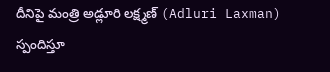దీనిపై మంత్రి అడ్లూరి ల‌క్ష్మ‌ణ్ (Adluri Laxman) స్పందిస్తూ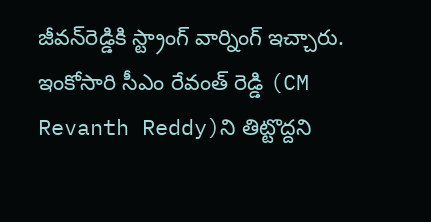జీవ‌న్‌రెడ్డికి స్ట్రాంగ్ వార్నింగ్ ఇచ్చారు. ఇంకోసారి సీఎం రేవంత్ రెడ్డి (CM Revanth Reddy)ని తిట్టొద్ద‌ని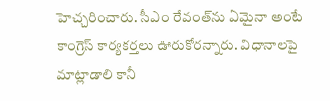హెచ్చ‌రించారు. సీఎం రేవంత్‌ను ఏమైనా అంటే కాంగ్రెస్ కార్య‌క‌ర్త‌లు ఊరుకోర‌న్నారు. విధానాల‌పై మాట్లాడాలి కానీ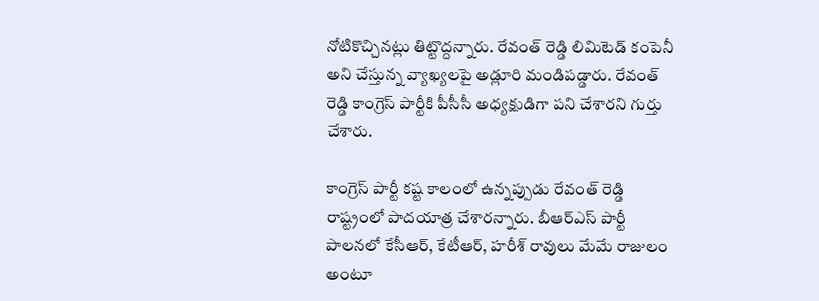నోటికొచ్చిన‌ట్లు తిట్టొద్ద‌న్నారు. రేవంత్ రెడ్డి లిమిటెడ్ కంపెనీ అని చేస్తున్న వ్యాఖ్య‌ల‌పై అడ్లూరి మండిప‌డ్డారు. రేవంత్ రెడ్డి కాంగ్రెస్ పార్టీకి పీసీసీ అధ్య‌క్షుడిగా ప‌ని చేశార‌ని గుర్తు చేశారు.

కాంగ్రెస్ పార్టీ క‌ష్ట కాలంలో ఉన్న‌ప్పుడు రేవంత్ రెడ్డి రాష్ట్రంలో పాద‌యాత్ర చేశార‌న్నారు. బీఆర్ఎస్ పార్టీ పాల‌న‌లో కేసీఆర్, కేటీఆర్, హ‌రీశ్ రావులు మేమే రాజులం అంటూ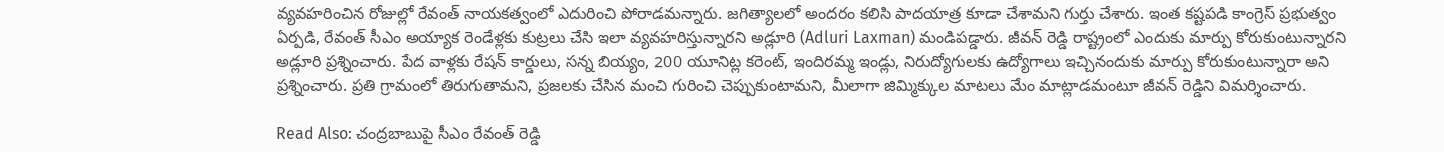వ్య‌వ‌హ‌రించిన రోజుల్లో రేవంత్ నాయ‌క‌త్వంలో ఎదురించి పోరాడ‌మ‌న్నారు. జగిత్యాల‌లో అంద‌రం క‌లిసి పాదయాత్ర కూడా చేశామ‌ని గుర్తు చేశారు. ఇంత క‌ష్ట‌ప‌డి కాంగ్రెస్ ప్ర‌భుత్వం ఏర్ప‌డి, రేవంత్ సీఎం అయ్యాక రెండేళ్ల‌కు కుట్ర‌లు చేసి ఇలా వ్య‌వ‌హ‌రిస్తున్నార‌ని అడ్లూరి (Adluri Laxman) మండిప‌డ్డారు. జీవ‌న్ రెడ్డి రాష్ట్రంలో ఎందుకు మార్పు కోరుకుంటున్నార‌ని అడ్లూరి ప్ర‌శ్నించారు. పేద వాళ్ల‌కు రేష‌న్ కార్డులు, స‌న్న బియ్యం, 200 యూనిట్ల క‌రెంట్‌, ఇందిర‌మ్మ ఇండ్లు, నిరుద్యోగుల‌కు ఉద్యోగాలు ఇచ్చినందుకు మార్పు కోరుకుంటున్నారా అని ప్ర‌శ్నించారు. ప్ర‌తి గ్రామంలో తిరుగుతామ‌ని, ప్ర‌జ‌ల‌కు చేసిన మంచి గురించి చెప్పుకుంటామ‌ని, మీలాగా జిమ్మిక్కుల మాట‌లు మేం మాట్లాడ‌మంటూ జీవ‌న్ రెడ్డిని విమ‌ర్శించారు.

Read Also: చంద్రబాబుపై సీఎం రేవంత్ రెడ్డి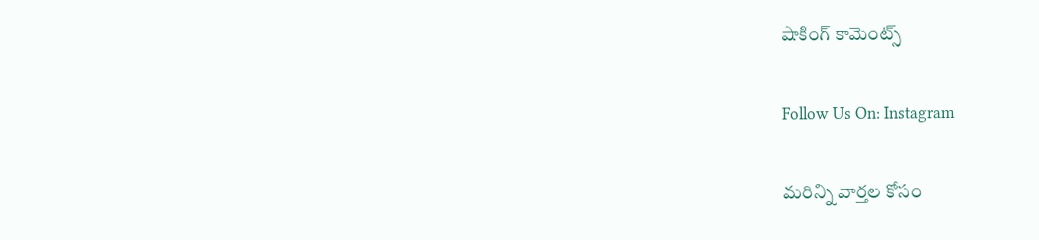షాకింగ్ కామెంట్స్

Follow Us On: Instagram

మ‌రిన్ని వార్త‌ల కోసం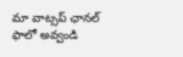మా వాట్స‌ప్ ఛాన‌ల్ ఫాలో అవ్వండి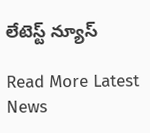లేటెస్ట్ న్యూస్‌

Read More Latest News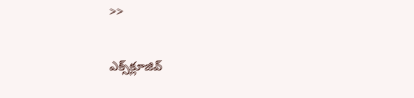>>

ఎక్స్‌క్లూజివ్‌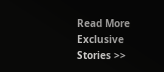Read More Exclusive Stories >>